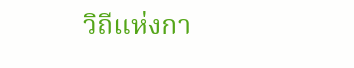วิถีแห่งกา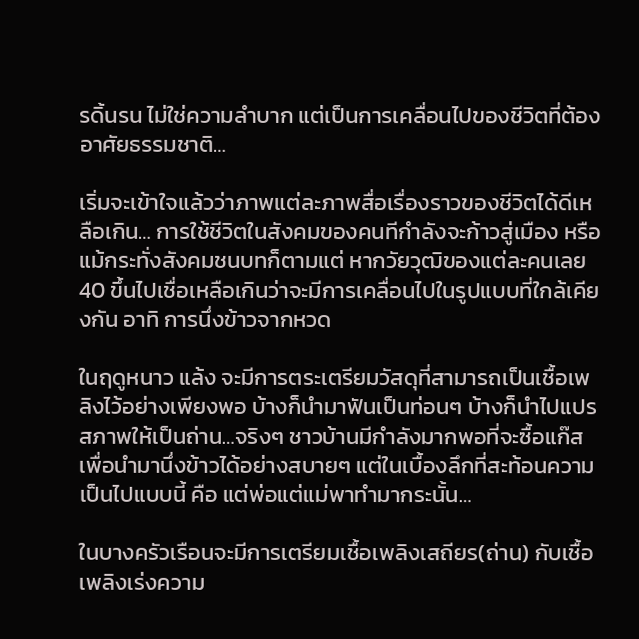รดิ้นรน ไม่ใช่ความลำบาก แต่เป็นการเคลื่อนไปของชีวิตที่ต้องอาศัยธรรมชาติ…

เริ่มจะเข้าใจแล้วว่าภาพแต่ละภาพสื่อเรื่องราวของชีวิตได้ดีเหลือเกิน… การใช้ชีวิตในสังคมของคนทีกำลังจะก้าวสู่เมือง หรือแม้กระทั่งสังคมชนบทก็ตามแต่ หากวัยวุฒิของแต่ละคนเลย 40 ขึ้นไปเชื่อเหลือเกินว่าจะมีการเคลื่อนไปในรูปแบบที่ใกล้เคียงกัน อาทิ การนึ่งข้าวจากหวด

ในฤดูหนาว แล้ง จะมีการตระเตรียมวัสดุที่สามารถเป็นเชื้อเพลิงไว้อย่างเพียงพอ บ้างก็นำมาฟันเป็นท่อนๆ บ้างก็นำไปแปรสภาพให้เป็นถ่าน…จริงๆ ชาวบ้านมีกำลังมากพอที่จะซื้อแก๊สเพื่อนำมานึ่งข้าวได้อย่างสบายๆ แต่ในเบื้องลึกที่สะท้อนความเป็นไปแบบนี้ คือ แต่พ่อแต่แม่พาทำมากระนั้น…

ในบางครัวเรือนจะมีการเตรียมเชื้อเพลิงเสถียร(ถ่าน) กับเชื้อเพลิงเร่งความ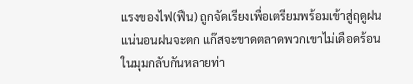แรงของไฟ(ฟืน) ถูกจัดเรียงเพื่อเตรียมพร้อมเข้าสู่ฤดูฝน แน่นอนฝนจะตก แก๊สจะขาดตลาดพวกเขาไม่เดือดร้อน ในมุมกลับกันหลายท่า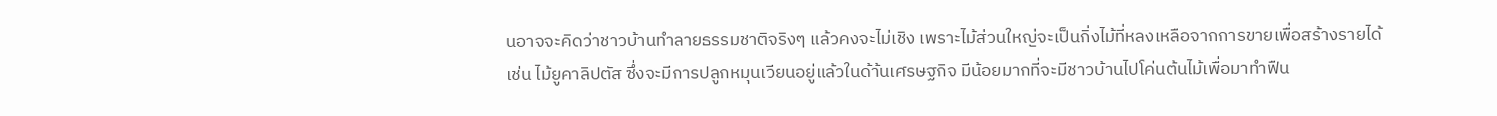นอาจจะคิดว่าชาวบ้านทำลายธรรมชาติจริงๆ แล้วคงจะไม่เชิง เพราะไม้ส่วนใหญ่จะเป็นกิ่งไม้ที่หลงเหลือจากการขายเพื่อสร้างรายได้ เช่น ไม้ยูคาลิปตัส ซึ่งจะมีการปลูกหมุนเวียนอยู่แล้วในด้า้นเศรษฐกิจ มีน้อยมากที่จะมีชาวบ้านไปโค่นต้นไม้เพื่อมาทำฟืน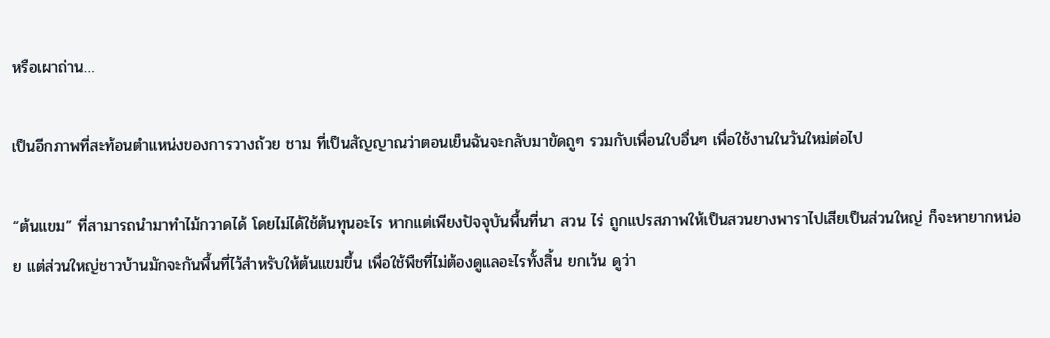หรือเผาถ่าน…

เป็นอีกภาพที่สะท้อนตำแหน่งของการวางถ้วย ชาม ที่เป็นสัญญาณว่าตอนเย็นฉันจะกลับมาขัดถูๆ รวมกับเพื่อนใบอื่นๆ เพื่อใช้งานในวันใหม่ต่อไป

“ต้นแขม” ที่สามารถนำมาทำไม้กวาดได้ โดยไม่ได้ใช้ต้นทุนอะไร หากแต่เพียงปัจจุบันพื้นที่นา สวน ไร่ ถูกแปรสภาพให้เป็นสวนยางพาราไปเสียเป็นส่วนใหญ่ ก็จะหายากหน่อย แต่ส่วนใหญ่ชาวบ้านมักจะกันพื้นที่ไว้สำหรับให้ต้นแขมขึ้น เพื่อใช้พืชที่ไม่ต้องดูแลอะไรทั้งสิ้น ยกเว้น ดูว่า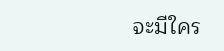จะมีใคร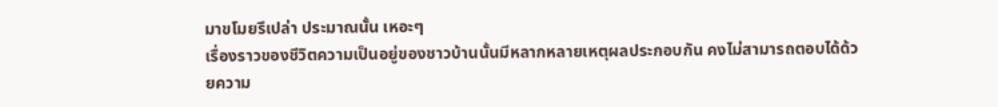มาขโมยรึเปล่า ประมาณนั้น เหอะๆ
เรื่องราวของชีวิตความเป็นอยู่ของชาวบ้านนั้นมีหลากหลายเหตุผลประกอบกัน คงไม่สามารถตอบได้ด้วยความ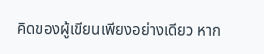คิดของผู้เขียนเพียงอย่างเดียว หาก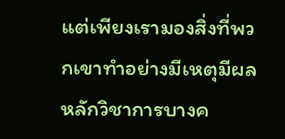แต่เพียงเรามองสิ่งที่พวกเขาทำอย่างมีเหตุมีผล หลักวิชาการบางค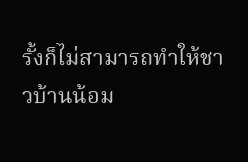รั้งก็ไม่สามารถทำให้ชาวบ้านน้อม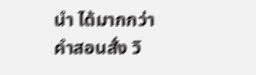นำ ได้มากกว่าคำสอนสั่ง วิ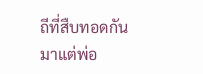ถีที่สืบทอดกันมาแต่พ่อ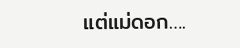แต่แม่ดอก….